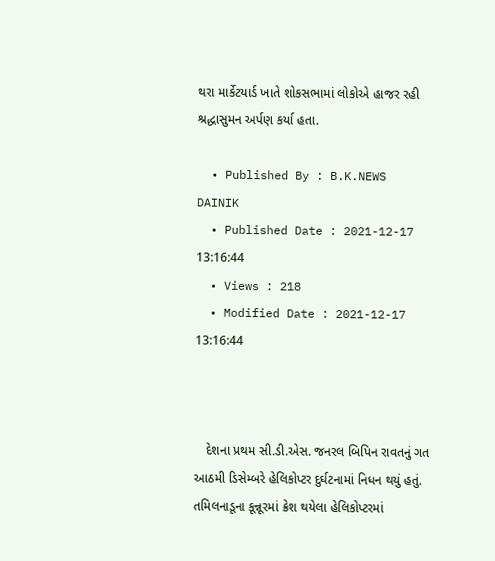થરા માર્કેટયાર્ડ ખાતે શોકસભામાં લોકોએ હાજર રહી શ્રદ્ધાસુમન અર્પણ કર્યા હતા.

  • Published By : B.K.NEWS DAINIK
  • Published Date : 2021-12-17 13:16:44
  • Views : 218
  • Modified Date : 2021-12-17 13:16:44



   દેશના પ્રથમ સી.ડી.એસ. જનરલ બિપિન રાવતનું ગત આઠમી ડિસેમ્બરે હેલિકોપ્ટર દુર્ઘટનામાં નિધન થયું હતું. તમિલનાડૂના કૂન્નૂરમાં ક્રેશ થયેલા હેલિકોપ્ટરમાં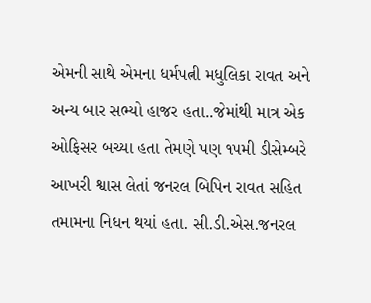એમની સાથે એમના ધર્મપત્ની મધુલિકા રાવત અને અન્ય બાર સભ્યો હાજર હતા..જેમાંથી માત્ર એક ઓફિસર બચ્યા હતા તેમણે પણ ૧૫મી ડીસેમ્બરે આખરી શ્વાસ લેતાં જનરલ બિપિન રાવત સહિત તમામના નિધન થયાં હતા. સી.ડી.એસ.જનરલ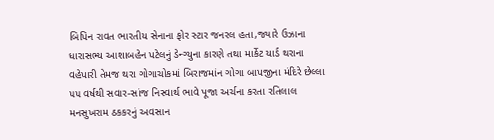બિપિન રાવત ભારતીય સેનાના ફોર સ્ટાર જનરલ હતા,જ્યારે ઉઝાના ધારાસભ્ય આશાબહેન પટેલનું ડેન્ગ્યુના કારણે તથા માર્કેટ યાર્ડ થરાના વહેપારી તેમજ થરા ગોગાચોકમાં બિરાજમાંન ગોગા બાપજીના મંદિરે છેલ્લા ૫૫ વર્ષથી સવાર-સાંજ નિસ્વાર્થ ભાવે પૂજા અર્ચના કરતા રતિલાલ મનસુખરામ ઠકકરનું અવસાન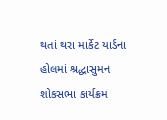થતાં થરા માર્કેટ યાર્ડના હોલમાં શ્રદ્ધાસુમન શોકસભા કાર્યક્રમ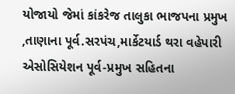યોજાયો જેમાં કાંકરેજ તાલુકા ભાજપના પ્રમુખ ,તાણાના પૂર્વ.સરપંચ,માર્કેટયાર્ડ થરા વહેપારી એસોસિયેશન પૂર્વ-પ્રમુખ સહિતના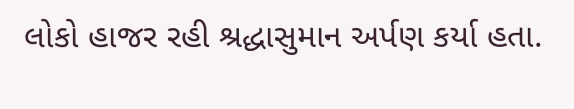લોકો હાજર રહી શ્રદ્ધાસુમાન અર્પણ કર્યા હતા.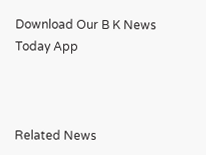Download Our B K News Today App



Related News